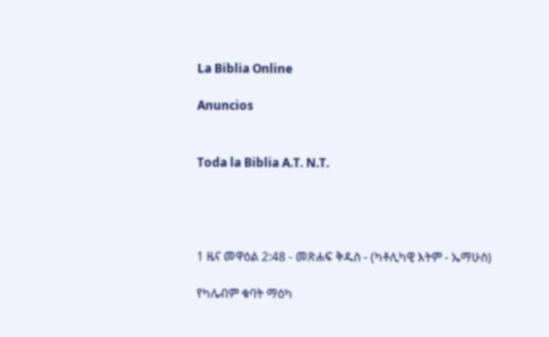La Biblia Online

Anuncios


Toda la Biblia A.T. N.T.




1 ዜና መዋዕል 2:48 - መጽሐፍ ቅዱስ - (ካቶሊካዊ እትም - ኤማሁስ)

የካሌብም ቁባት ማዕካ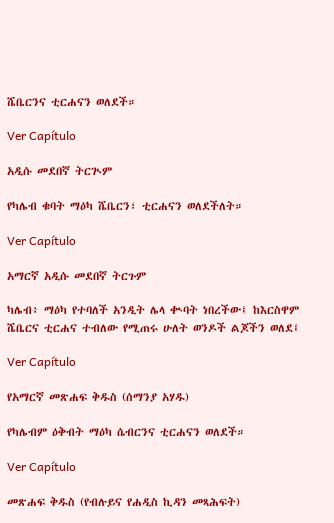ሼቤርንና ቲርሐናን ወለደች።

Ver Capítulo

አዲሱ መደበኛ ትርጒም

የካሌብ ቁባት ማዕካ ሼቤርን፣ ቲርሐናን ወለደችለት።

Ver Capítulo

አማርኛ አዲሱ መደበኛ ትርጉም

ካሌብ፥ ማዕካ የተባለች አንዲት ሌላ ቊባት ነበረችው፤ ከእርስዋም ሼቤርና ቲርሐና ተብለው የሚጠሩ ሁለት ወንዶች ልጆችን ወለደ፤

Ver Capítulo

የአማርኛ መጽሐፍ ቅዱስ (ሰማንያ አሃዱ)

የካሌብም ዕቅብት ማዕካ ሴብርንና ቲርሐናን ወለደች።

Ver Capítulo

መጽሐፍ ቅዱስ (የብሉይና የሐዲስ ኪዳን መጻሕፍት)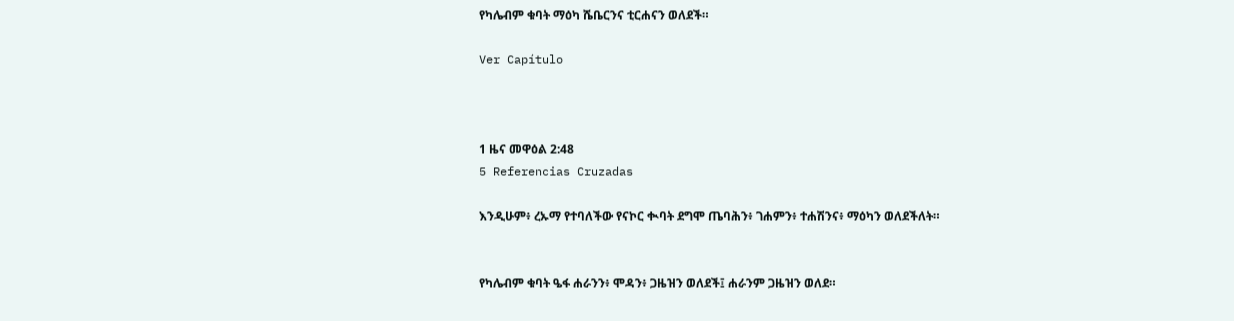የካሌብም ቁባት ማዕካ ሼቤርንና ቲርሐናን ወለደች።

Ver Capítulo



1 ዜና መዋዕል 2:48
5 Referencias Cruzadas

እንዲሁም፥ ረኡማ የተባለችው የናኮር ቊባት ደግሞ ጤባሕን፥ ገሐምን፥ ተሐሽንና፥ ማዕካን ወለደችለት።


የካሌብም ቁባት ዔፋ ሐራንን፥ ሞዳን፥ ጋዜዝን ወለደች፤ ሐራንም ጋዜዝን ወለደ።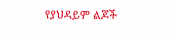የያህዳይም ልጆች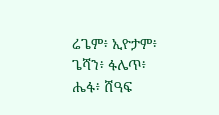ሬጌም፥ ኢዮታም፥ ጌሻን፥ ፋሌጥ፥ ሔፋ፥ ሸዓፍ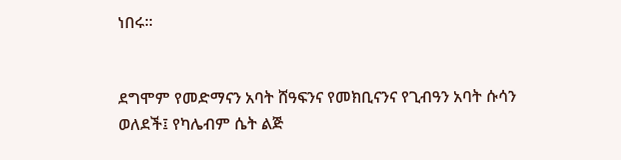ነበሩ።


ደግሞም የመድማናን አባት ሸዓፍንና የመክቢናንና የጊብዓን አባት ሱሳን ወለደች፤ የካሌብም ሴት ልጅ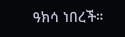ዓክሳ ነበረች።